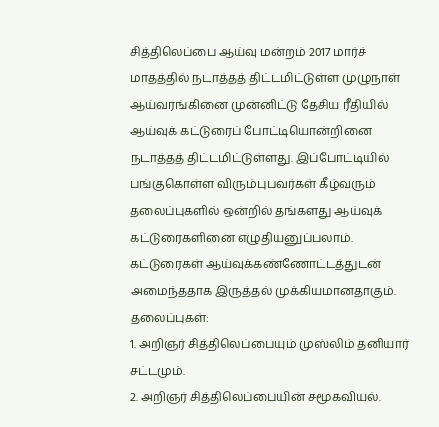சித்திலெப்பை ஆய்வு மன்றம் 2017 மார்ச் மாதத்தில் நடாத்தத் திட்டமிட்டுள்ள முழுநாள் ஆய்வரங்கினை முன்னிட்டு தேசிய ரீதியில் ஆய்வுக் கட்டுரைப் போட்டியொன்றினை நடாத்தத் திட்டமிட்டுள்ளது. இப்போட்டியில் பங்குகொள்ள விரும்புபவர்கள் கீழ்வரும் தலைப்புகளில் ஒன்றில் தங்களது ஆய்வுக் கட்டுரைகளினை எழுதியனுப்பலாம். கட்டுரைகள் ஆய்வுக்கண்ணோட்டத்துடன் அமைந்ததாக இருத்தல் முக்கியமானதாகும்.
தலைப்புகள்:
1. அறிஞர் சித்திலெப்பையும் முஸ்லிம் தனியார் சட்டமும்.
2. அறிஞர் சித்திலெப்பையின் சமூகவியல்.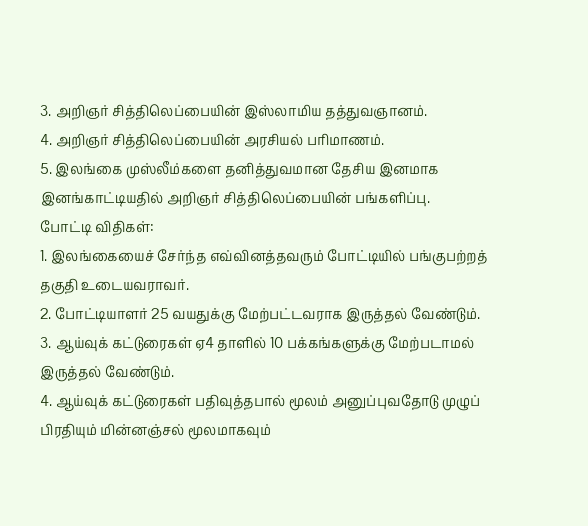3. அறிஞர் சித்திலெப்பையின் இஸ்லாமிய தத்துவஞானம்.
4. அறிஞர் சித்திலெப்பையின் அரசியல் பரிமாணம்.
5. இலங்கை முஸ்லீம்களை தனித்துவமான தேசிய இனமாக இனங்காட்டியதில் அறிஞர் சித்திலெப்பையின் பங்களிப்பு.
போட்டி விதிகள்:
1. இலங்கையைச் சேர்ந்த எவ்வினத்தவரும் போட்டியில் பங்குபற்றத் தகுதி உடையவராவர்.
2. போட்டியாளர் 25 வயதுக்கு மேற்பட்டவராக இருத்தல் வேண்டும்.
3. ஆய்வுக் கட்டுரைகள் ஏ4 தாளில் 10 பக்கங்களுக்கு மேற்படாமல் இருத்தல் வேண்டும்.
4. ஆய்வுக் கட்டுரைகள் பதிவுத்தபால் மூலம் அனுப்புவதோடு முழுப் பிரதியும் மின்னஞ்சல் மூலமாகவும்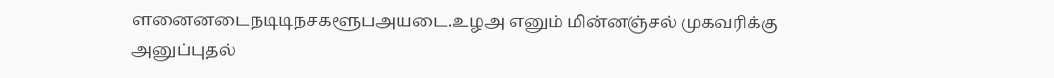ளனைனடைநடிடிநசகளூபஅயடை.உழஅ எனும் மின்னஞ்சல் முகவரிக்கு அனுப்புதல்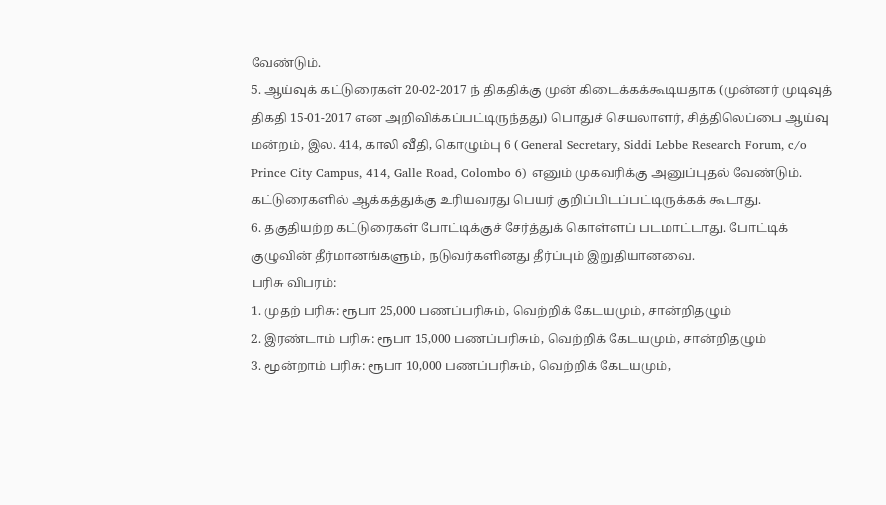வேண்டும்.
5. ஆய்வுக் கட்டுரைகள் 20-02-2017 ந் திகதிக்கு முன் கிடைக்கக்கூடியதாக (முன்னர் முடிவுத் திகதி 15-01-2017 என அறிவிக்கப்பட்டிருந்தது) பொதுச் செயலாளர், சித்திலெப்பை ஆய்வு மன்றம், இல. 414, காலி வீதி, கொழும்பு 6 ( General Secretary, Siddi Lebbe Research Forum, c/o Prince City Campus, 414, Galle Road, Colombo 6) எனும் முகவரிக்கு அனுப்புதல் வேண்டும். கட்டுரைகளில் ஆக்கத்துக்கு உரியவரது பெயர் குறிப்பிடப்பட்டிருக்கக் கூடாது.
6. தகுதியற்ற கட்டுரைகள் போட்டிக்குச் சேர்த்துக் கொள்ளப் படமாட்டாது. போட்டிக் குழுவின் தீர்மானங்களும், நடுவர்களினது தீர்ப்பும் இறுதியானவை.
பரிசு விபரம்:
1. முதற் பரிசு: ரூபா 25,000 பணப்பரிசும், வெற்றிக் கேடயமும், சான்றிதழும்
2. இரண்டாம் பரிசு: ரூபா 15,000 பணப்பரிசும், வெற்றிக் கேடயமும், சான்றிதழும்
3. மூன்றாம் பரிசு: ரூபா 10,000 பணப்பரிசும், வெற்றிக் கேடயமும்,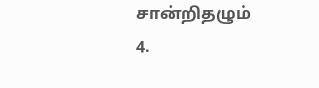சான்றிதழும்
4.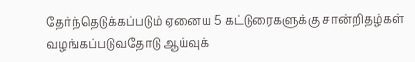தேர்ந்தெடுக்கப்படும் ஏனைய 5 கட்டுரைகளுக்கு சான்றிதழ்கள் வழங்கப்படுவதோடு ஆய்வுக்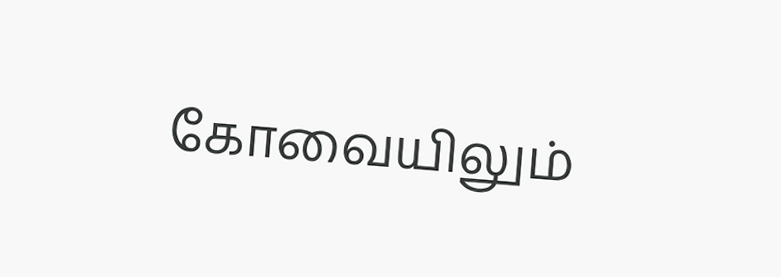கோவையிலும்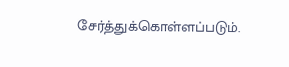சேர்த்துக்கொள்ளப்படும்.